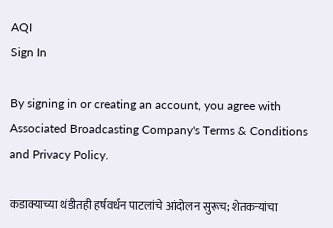AQI
Sign In

By signing in or creating an account, you agree with Associated Broadcasting Company's Terms & Conditions and Privacy Policy.

कडाक्याच्या थंडीतही हर्षवर्धन पाटलांचे आंदोलन सुरूच; शेतकऱ्यांचा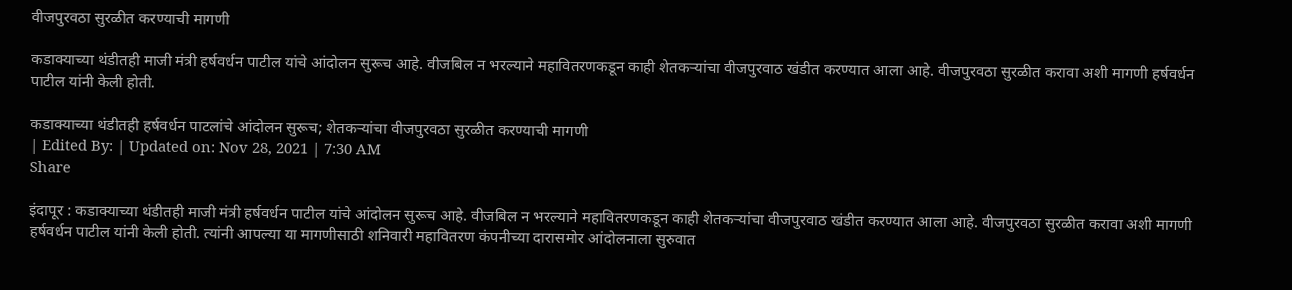वीजपुरवठा सुरळीत करण्याची मागणी

कडाक्याच्या थंडीतही माजी मंत्री हर्षवर्धन पाटील यांचे आंदोलन सुरूच आहे. वीजबिल न भरल्याने महावितरणकडून काही शेतकऱ्यांचा वीजपुरवाठ खंडीत करण्यात आला आहे. वीजपुरवठा सुरळीत करावा अशी मागणी हर्षवर्धन पाटील यांनी केली होती.

कडाक्याच्या थंडीतही हर्षवर्धन पाटलांचे आंदोलन सुरूच; शेतकऱ्यांचा वीजपुरवठा सुरळीत करण्याची मागणी
| Edited By: | Updated on: Nov 28, 2021 | 7:30 AM
Share

इंदापूर : कडाक्याच्या थंडीतही माजी मंत्री हर्षवर्धन पाटील यांचे आंदोलन सुरूच आहे. वीजबिल न भरल्याने महावितरणकडून काही शेतकऱ्यांचा वीजपुरवाठ खंडीत करण्यात आला आहे. वीजपुरवठा सुरळीत करावा अशी मागणी हर्षवर्धन पाटील यांनी केली होती. त्यांनी आपल्या या मागणीसाठी शनिवारी महावितरण कंपनीच्या दारासमोर आंदोलनाला सुरुवात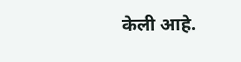केली आहे.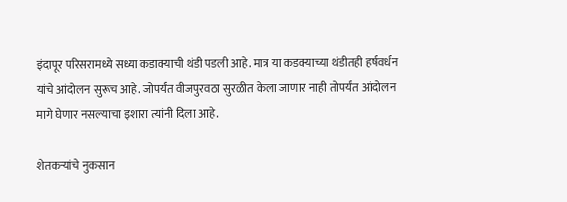इंदापूर परिसरामध्ये सध्या कडाक्याची थंडी पडली आहे. मात्र या कडक्याच्या थंडीतही हर्षवर्धन यांचे आंदोलन सुरूच आहे. जोपर्यंत वीजपुरवठा सुरळीत केला जाणार नाही तोपर्यंत आंदोलन मागे घेणार नसल्याचा इशारा त्यांनी दिला आहे.

शेतकऱ्यांचे नुकसान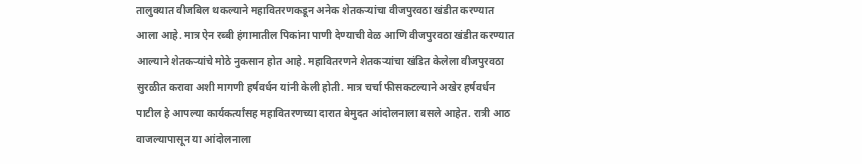तालुक्यात वीजबिल थकल्याने महावितरणकडून अनेक शेतकऱ्यांचा वीजपुरवठा खंडीत करण्यात आला आहे. मात्र ऐन रब्बी हंगामातील पिकांना पाणी देण्याची वेळ आणि वीजपुरवठा खंडीत करण्यात आल्याने शेतकऱ्यांचे मोठे नुकसान होत आहे. महावितरणने शेतकऱ्यांचा खंडित केलेला वीजपुरवठा सुरळीत करावा अशी मागणी हर्षवर्धन यांनी केली होती. मात्र चर्चा फीसकटल्याने अखेर हर्षवर्धन पाटील हे आपल्या कार्यकर्त्यांसह महावितरणच्या दारात बेमुदत आंदोलनाला बसले आहेत. रात्री आठ वाजल्यापासून या आंदोलनाला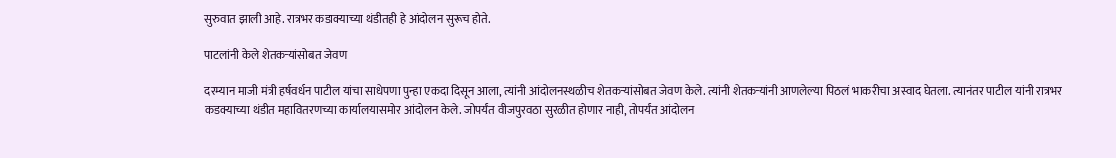सुरुवात झाली आहे. रात्रभर कडाक्याच्या थंडीतही हे आंदोलन सुरूच होते.

पाटलांनी केले शेतकऱ्यांसोबत जेवण

दरम्यान माजी मंत्री हर्षवर्धन पाटील यांचा साधेपणा पुन्हा एकदा दिसून आला, त्यांनी आंदोलनस्थळीच शेतकऱ्यांसोबत जेवण केले. त्यांनी शेतकऱ्यांनी आणलेल्या पिठलं भाकरीचा अस्वाद घेतला. त्यानंतर पाटील यांनी रात्रभर  कडक्याच्या थंडीत महावितरणच्या कार्यालयासमोर आंदोलन केले. जोपर्यंत वीजपुरवठा सुरळीत होणार नाही, तोपर्यंत आंदोलन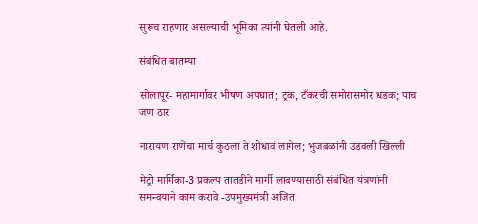सुरूच राहणार असल्याची भूमिका त्यांनी घेतली आहे.

संबंधित बातम्या

सोलापूर- महामार्गावर भीषण अपघात; ट्रक, टँकरची समोरासमोर धडक; पाच जण ठार

नारायण राणेंचा मार्च कुठला ते शोधावं लागेल; भुजबळांनी उडवली खिल्ली

मेट्रो मार्गिका-3 प्रकल्प तातडीने मार्गी लावण्यासाठी संबंधित यंत्रणांनी समन्वयाने काम करावे -उपमुख्यमंत्री अजित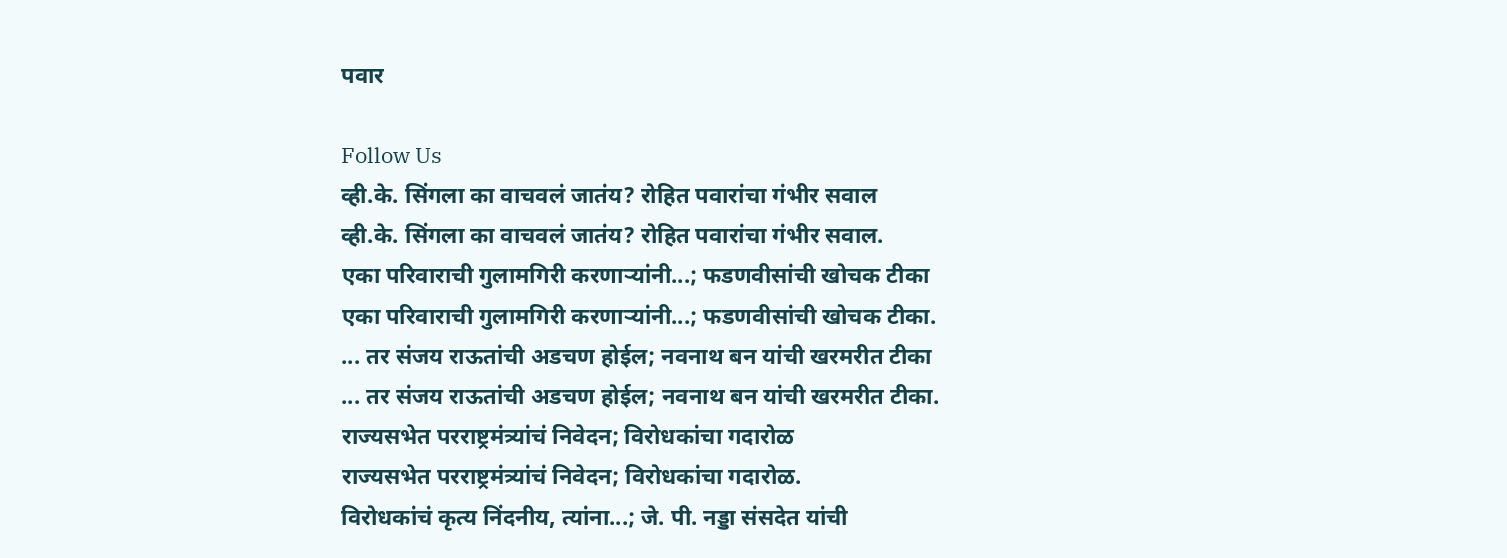पवार

Follow Us
व्ही.के. सिंगला का वाचवलं जातंय? रोहित पवारांचा गंभीर सवाल
व्ही.के. सिंगला का वाचवलं जातंय? रोहित पवारांचा गंभीर सवाल.
एका परिवाराची गुलामगिरी करणाऱ्यांनी...; फडणवीसांची खोचक टीका
एका परिवाराची गुलामगिरी करणाऱ्यांनी...; फडणवीसांची खोचक टीका.
... तर संजय राऊतांची अडचण होईल; नवनाथ बन यांची खरमरीत टीका
... तर संजय राऊतांची अडचण होईल; नवनाथ बन यांची खरमरीत टीका.
राज्यसभेत परराष्ट्रमंत्र्यांचं निवेदन; विरोधकांचा गदारोळ
राज्यसभेत परराष्ट्रमंत्र्यांचं निवेदन; विरोधकांचा गदारोळ.
विरोधकांचं कृत्य निंदनीय, त्यांना...; जे. पी. नड्डा संसदेत यांची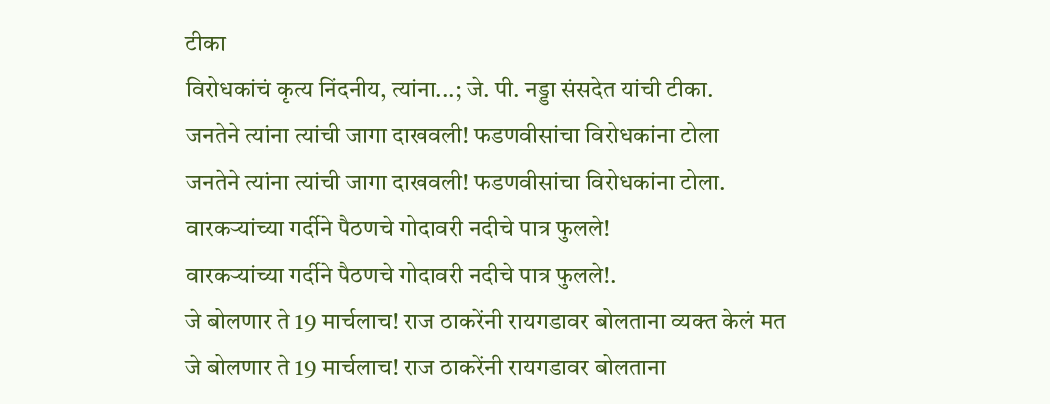टीका
विरोधकांचं कृत्य निंदनीय, त्यांना...; जे. पी. नड्डा संसदेत यांची टीका.
जनतेने त्यांना त्यांची जागा दाखवली! फडणवीसांचा विरोधकांना टोला
जनतेने त्यांना त्यांची जागा दाखवली! फडणवीसांचा विरोधकांना टोला.
वारकऱ्यांच्या गर्दीने पैठणचे गोदावरी नदीचे पात्र फुलले!
वारकऱ्यांच्या गर्दीने पैठणचे गोदावरी नदीचे पात्र फुलले!.
जे बोलणार ते 19 मार्चलाच! राज ठाकरेंनी रायगडावर बोलताना व्यक्त केलं मत
जे बोलणार ते 19 मार्चलाच! राज ठाकरेंनी रायगडावर बोलताना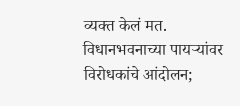व्यक्त केलं मत.
विधानभवनाच्या पायऱ्यांवर विरोधकांचे आंदोलन;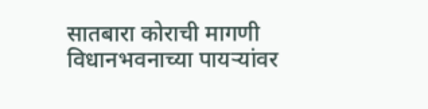सातबारा कोराची मागणी
विधानभवनाच्या पायऱ्यांवर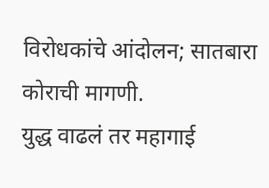विरोधकांचे आंदोलन; सातबारा कोराची मागणी.
युद्ध वाढलं तर महागाई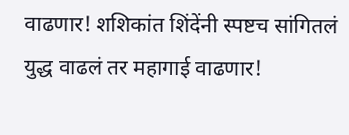वाढणार! शशिकांत शिंदेंनी स्पष्टच सांगितलं
युद्ध वाढलं तर महागाई वाढणार!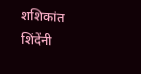शशिकांत शिंदेंनी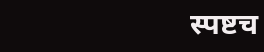स्पष्टच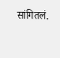सांगितलं.